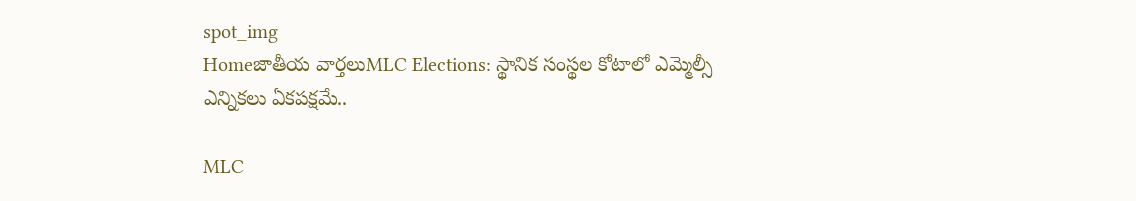spot_img
Homeజాతీయ వార్తలుMLC Elections: స్థానిక సంస్థ‌ల కోటాలో ఎమ్మెల్సీ ఎన్నిక‌లు ఏక‌ప‌క్ష‌మే..

MLC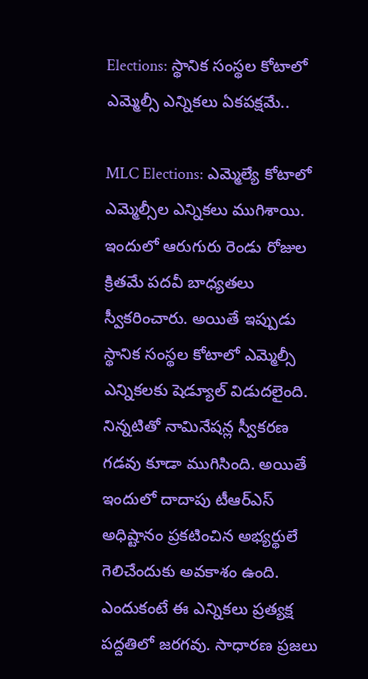Elections: స్థానిక సంస్థ‌ల కోటాలో ఎమ్మెల్సీ ఎన్నిక‌లు ఏక‌ప‌క్ష‌మే..

MLC Elections: ఎమ్మెల్యే కోటాలో ఎమ్మెల్సీల ఎన్నిక‌లు ముగిశాయి. ఇందులో ఆరుగురు రెండు రోజుల క్రిత‌మే ప‌ద‌వీ బాధ్య‌త‌లు స్వీక‌రించారు. అయితే ఇప్పుడు స్థానిక సంస్థ‌ల కోటాలో ఎమ్మెల్సీ ఎన్నిక‌ల‌కు షెడ్యూల్ విడుద‌లైంది. నిన్న‌టితో నామినేష‌న్ల స్వీక‌ర‌ణ గ‌డ‌వు కూడా ముగిసింది. అయితే ఇందులో దాదాపు టీఆర్ఎస్ అధిష్టానం ప్ర‌క‌టించిన అభ్య‌ర్థులే గెలిచేందుకు అవ‌కాశం ఉంది. ఎందుకంటే ఈ ఎన్నిక‌లు ప్ర‌త్యక్ష ప‌ద్ద‌తిలో జ‌ర‌గవు. సాధార‌ణ ప్ర‌జ‌లు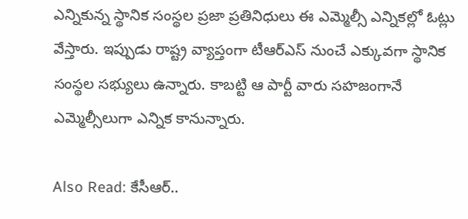ఎన్నికున్న స్థానిక సంస్థ‌ల ప్ర‌జా ప్ర‌తినిధులు ఈ ఎమ్మెల్సీ ఎన్నిక‌ల్లో ఓట్లు వేస్తారు. ఇప్పుడు రాష్ట్ర వ్యాప్తంగా టీఆర్ఎస్ నుంచే ఎక్కువ‌గా స్థానిక సంస్థ‌ల స‌భ్యులు ఉన్నారు. కాబ‌ట్టి ఆ పార్టీ వారు స‌హ‌జంగానే ఎమ్మెల్సీలుగా ఎన్నిక కానున్నారు.

Also Read: కేసీఆర్..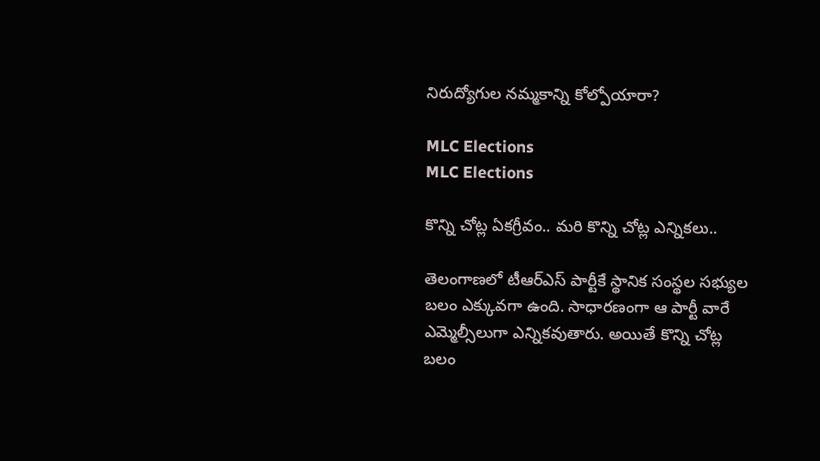నిరుద్యోగుల నమ్మకాన్ని కోల్పోయారా?

MLC Elections
MLC Elections

కొన్ని చోట్ల ఏక‌గ్రీవం.. మ‌రి కొన్ని చోట్ల ఎన్నిక‌లు..

తెలంగాణ‌లో టీఆర్ఎస్ పార్టీకే స్థానిక సంస్థ‌ల స‌భ్యుల బ‌లం ఎక్కువ‌గా ఉంది. సాధార‌ణంగా ఆ పార్టీ వారే ఎమ్మెల్సీలుగా ఎన్నిక‌వుతారు. అయితే కొన్ని చోట్ల బ‌లం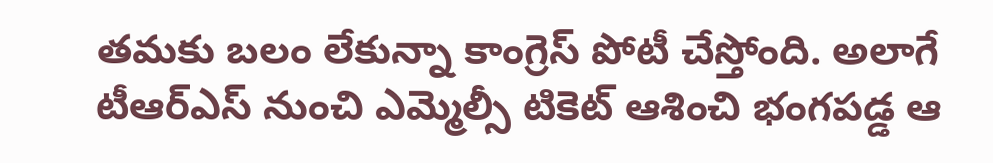త‌మ‌కు బ‌లం లేకున్నా కాంగ్రెస్ పోటీ చేస్తోంది. అలాగే టీఆర్ఎస్ నుంచి ఎమ్మెల్సీ టికెట్ ఆశించి భంగ‌ప‌డ్డ ఆ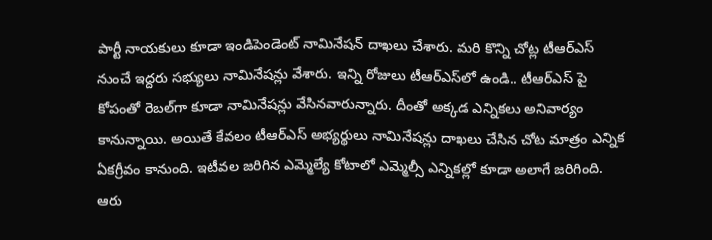పార్టీ నాయ‌కులు కూడా ఇండిపెండెంట్ నామినేష‌న్ దాఖ‌లు చేశారు. మ‌రి కొన్ని చోట్ల టీఆర్ఎస్ నుంచే ఇద్ద‌రు స‌భ్యులు నామినేష‌న్లు వేశారు. ఇన్ని రోజులు టీఆర్ఎస్‌లో ఉండి.. టీఆర్ఎస్ పై కోపంతో రెబ‌ల్‌గా కూడా నామినేష‌న్లు వేసిన‌వారున్నారు. దీంతో అక్క‌డ ఎన్నిక‌లు అనివార్యం కానున్నాయి. అయితే కేవ‌లం టీఆర్ఎస్ అభ్య‌ర్థులు నామినేష‌న్లు దాఖ‌లు చేసిన చోట మాత్రం ఎన్నిక ఏక‌గ్రీవం కానుంది. ఇటీవ‌ల జ‌రిగిన ఎమ్మెల్యే కోటాలో ఎమ్మెల్సీ ఎన్నిక‌ల్లో కూడా అలాగే జ‌రిగింది. ఆరు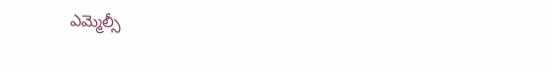ఎమ్మెల్సీ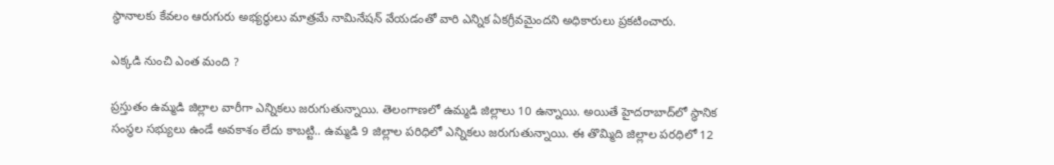స్థానాల‌కు కేవ‌లం ఆరుగురు అభ్య‌ర్థులు మాత్రమే నామినేష‌న్ వేయ‌డంతో వారి ఎన్నిక ఏక‌గ్రీవమైంద‌ని అధికారులు ప్ర‌క‌టించారు.

ఎక్క‌డి నుంచి ఎంత మంది ?

ప్ర‌స్తుతం ఉమ్మ‌డి జిల్లాల వారీగా ఎన్నిక‌లు జ‌రుగుతున్నాయి. తెలంగాణ‌లో ఉమ్మ‌డి జిల్లాలు 10 ఉన్నాయి. అయితే హైద‌రాబాద్‌లో స్థానిక సంస్థ‌ల స‌భ్యులు ఉండే అవ‌కాశం లేదు కాబ‌ట్టి.. ఉమ్మ‌డి 9 జిల్లాల ప‌రిధిలో ఎన్నిక‌లు జ‌రుగుతున్నాయి. ఈ తొమ్మిది జిల్లాల ప‌ర‌ధిలో 12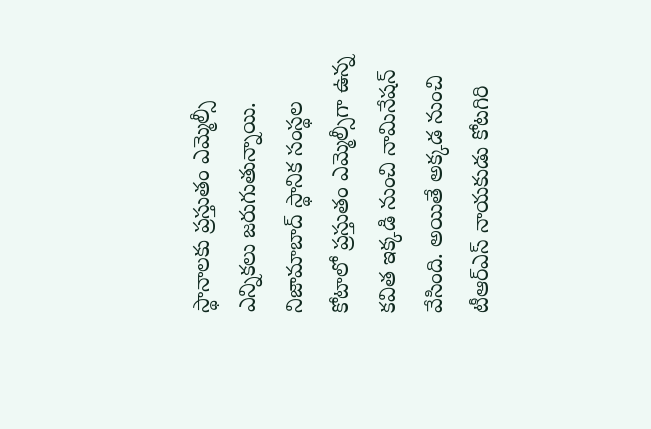స్థానాలకు ప్ర‌స్తుతం ఎమ్మెల్సీ ఎన్నిక‌లు జ‌రుగుతున్నాయి. నిజామాబాద్ స్థానిక సంస్థ‌ల కోటాలో ప్ర‌స్తుతం ఎమ్మెల్సీగా ఉన్న క‌విత ఇక్క‌డి నుంచి నామినేష‌న్ వేసింది. అయితే అక్క‌డ నుంచి టీఆర్ఎస్ నాయ‌కుడు కోట‌గిరి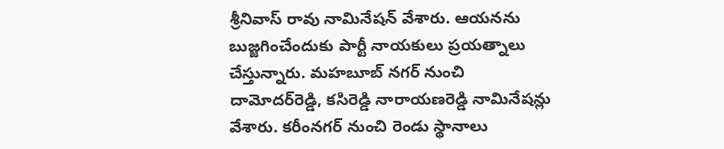శ్రీ‌నివాస్ రావు నామినేష‌న్ వేశారు. ఆయ‌న‌ను బుజ్జ‌గించేందుకు పార్టీ నాయ‌కులు ప్ర‌య‌త్నాలు చేస్తున్నారు. మ‌హ‌బూబ్ న‌గ‌ర్ నుంచి దామోదర్‌రెడ్డి, కసిరెడ్డి నారాయణరెడ్డి నామినేష‌న్లు వేశారు. క‌రీంన‌గ‌ర్ నుంచి రెండు స్థానాలు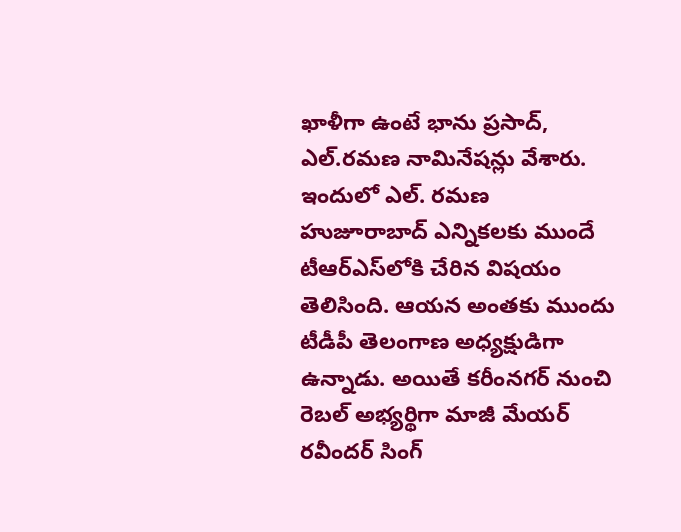ఖాళీగా ఉంటే భాను ప్రసాద్‌, ఎల్‌.రమణ నామినేషన్లు వేశారు. ఇందులో ఎల్. ర‌మ‌ణ హుజూరాబాద్ ఎన్నిక‌ల‌కు ముందే టీఆర్ఎస్‌లోకి చేరిన విష‌యం తెలిసింది. ఆయ‌న అంత‌కు ముందు టీడీపీ తెలంగాణ అధ్య‌క్షుడిగా ఉన్నాడు. అయితే క‌రీంన‌గ‌ర్ నుంచి రెబ‌ల్ అభ్య‌ర్థిగా మాజీ మేయ‌ర్ ర‌వీంద‌ర్ సింగ్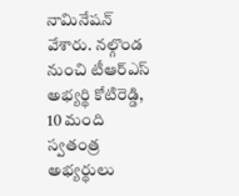నామినేష‌న్ వేశారు. న‌ల్గొండ నుంచి టీఆర్ఎస్ అభ్య‌ర్థి కోటిరెడ్డి, 10 మంది స్వ‌తంత్ర అభ్య‌ర్థులు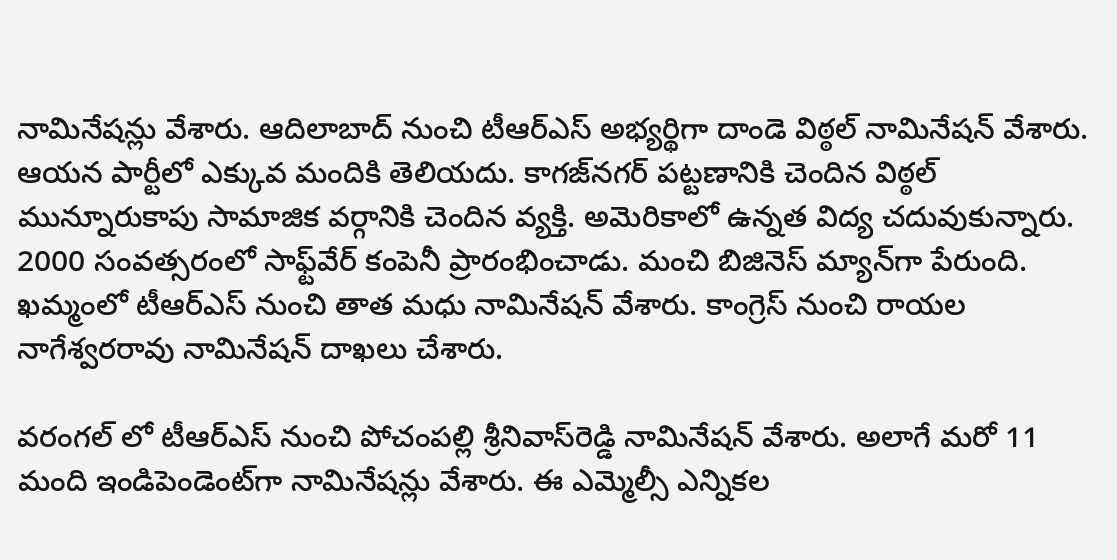నామినేష‌న్లు వేశారు. ఆదిలాబాద్ నుంచి టీఆర్ఎస్ అభ్య‌ర్థిగా దాండె విఠ్ఠ‌ల్ నామినేష‌న్ వేశారు. ఆయ‌న పార్టీలో ఎక్కువ మందికి తెలియ‌దు. కాగ‌జ్‌న‌గ‌ర్ ప‌ట్టణానికి చెందిన విఠ్ఠ‌ల్ మున్నూరుకాపు సామాజిక వ‌ర్గానికి చెందిన వ్య‌క్తి. అమెరికాలో ఉన్న‌త విద్య చ‌దువుకున్నారు. 2000 సంవ‌త్స‌రంలో సాఫ్ట్‌వేర్ కంపెనీ ప్రారంభించాడు. మంచి బిజినెస్ మ్యాన్‌గా పేరుంది. ఖ‌మ్మంలో టీఆర్ఎస్‌ నుంచి తాత మ‌ధు నామినేష‌న్ వేశారు. కాంగ్రెస్ నుంచి రాయ‌ల నాగేశ్వ‌ర‌రావు నామినేష‌న్ దాఖ‌లు చేశారు.

వ‌రంగ‌ల్ లో టీఆర్ఎస్ నుంచి పోచంపల్లి శ్రీనివాస్‌రెడ్డి నామినేష‌న్ వేశారు. అలాగే మ‌రో 11 మంది ఇండిపెండెంట్‌గా నామినేష‌న్లు వేశారు. ఈ ఎమ్మెల్సీ ఎన్నిక‌ల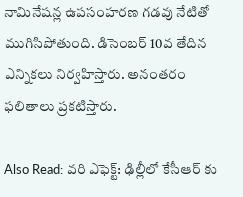నామినేష‌న్ల ఉప‌సంహ‌ర‌ణ గ‌డ‌వు నేటితో ముగిసిపోతుంది. డిసెంబ‌ర్ 10వ తేదిన ఎన్నిక‌లు నిర్వ‌హిస్తారు. అనంత‌రం ఫ‌లితాలు ప్ర‌క‌టిస్తారు.

Also Read: వరి ఎఫెక్ట్: ఢిల్లీలో కేసీఆర్ కు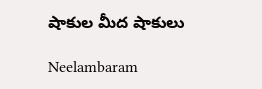షాకుల మీద షాకులు

Neelambaram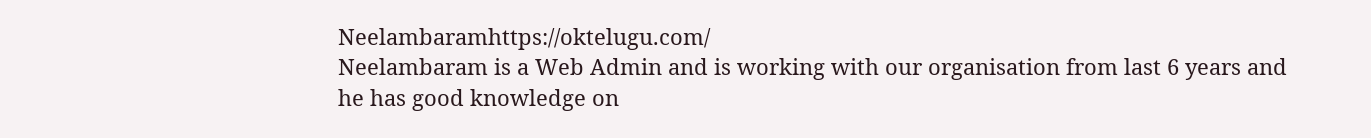Neelambaramhttps://oktelugu.com/
Neelambaram is a Web Admin and is working with our organisation from last 6 years and he has good knowledge on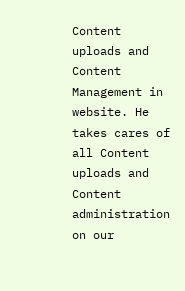Content uploads and Content Management in website. He takes cares of all Content uploads and Content administration on our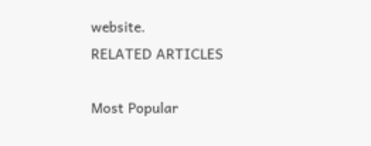website.
RELATED ARTICLES

Most Popular